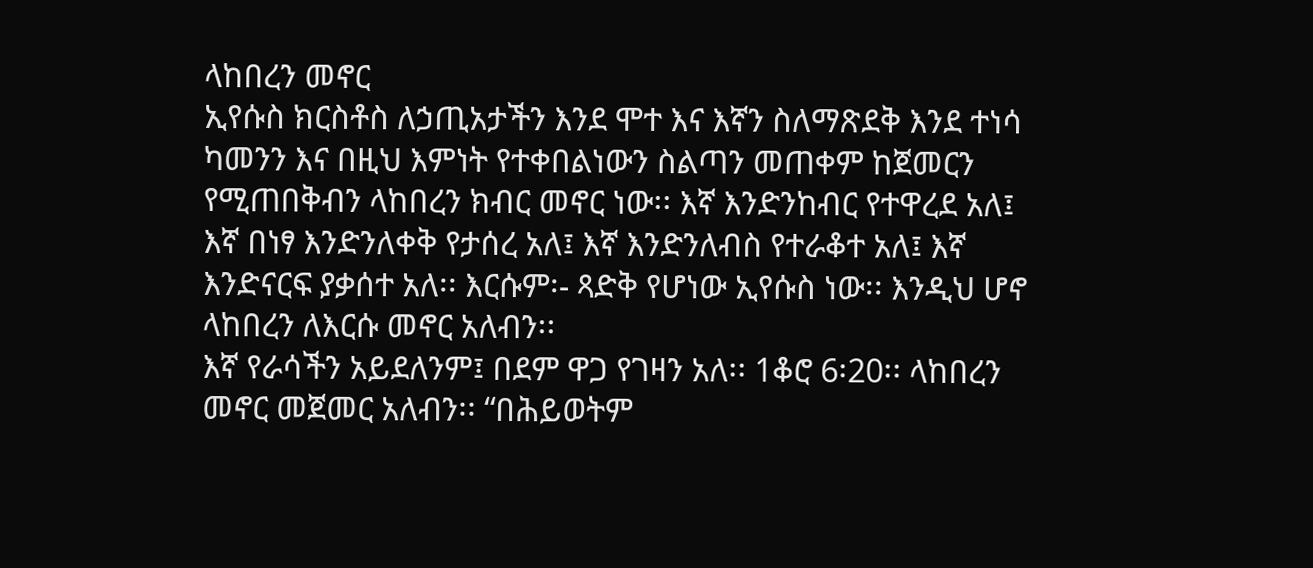ላከበረን መኖር
ኢየሱስ ክርስቶስ ለኃጢአታችን እንደ ሞተ እና እኛን ስለማጽደቅ እንደ ተነሳ ካመንን እና በዚህ እምነት የተቀበልነውን ስልጣን መጠቀም ከጀመርን የሚጠበቅብን ላከበረን ክብር መኖር ነው፡፡ እኛ እንድንከብር የተዋረደ አለ፤ እኛ በነፃ እንድንለቀቅ የታሰረ አለ፤ እኛ እንድንለብስ የተራቆተ አለ፤ እኛ እንድናርፍ ያቃሰተ አለ፡፡ እርሱም፡- ጻድቅ የሆነው ኢየሱስ ነው፡፡ እንዲህ ሆኖ ላከበረን ለእርሱ መኖር አለብን፡፡
እኛ የራሳችን አይደለንም፤ በደም ዋጋ የገዛን አለ፡፡ 1ቆሮ 6፡20፡፡ ላከበረን መኖር መጀመር አለብን፡፡ “በሕይወትም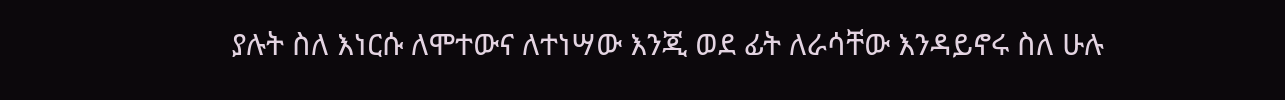ያሉት ስለ እነርሱ ለሞተውና ለተነሣው እንጂ ወደ ፊት ለራሳቸው እንዳይኖሩ ስለ ሁሉ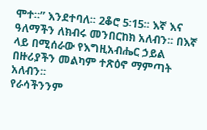ሞተ።” እንደተባለ፡፡ 2ቆሮ 5፡15፡፡ እኛ እና ዓለማችን ለክብሩ መንበርከክ አለብን፡፡ በእኛ ላይ በሚሰራው የእግዚአብሔር ኃይል በዙሪያችን መልካም ተጽዕኖ ማምጣት አለብን፡፡
የራሳችንንም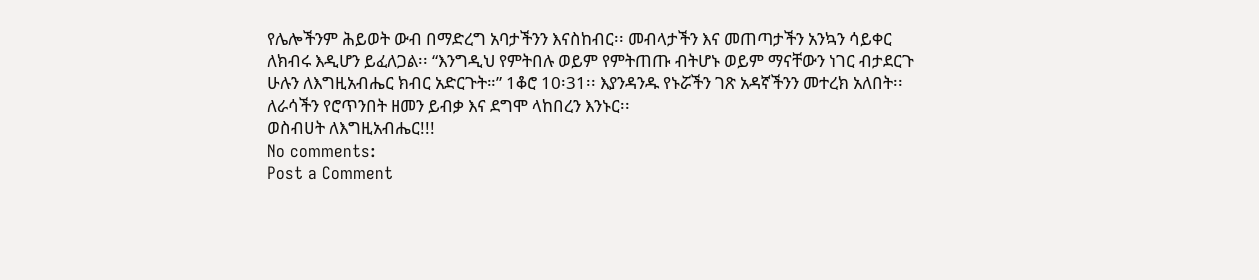የሌሎችንም ሕይወት ውብ በማድረግ አባታችንን እናስከብር፡፡ መብላታችን እና መጠጣታችን አንኳን ሳይቀር ለክብሩ እዲሆን ይፈለጋል፡፡ “እንግዲህ የምትበሉ ወይም የምትጠጡ ብትሆኑ ወይም ማናቸውን ነገር ብታደርጉ ሁሉን ለእግዚአብሔር ክብር አድርጉት።” 1ቆሮ 10፡31፡፡ እያንዳንዱ የኑሯችን ገጽ አዳኛችንን መተረክ አለበት፡፡ ለራሳችን የሮጥንበት ዘመን ይብቃ እና ደግሞ ላከበረን እንኑር፡፡
ወስብሀት ለእግዚአብሔር!!!
No comments:
Post a Comment